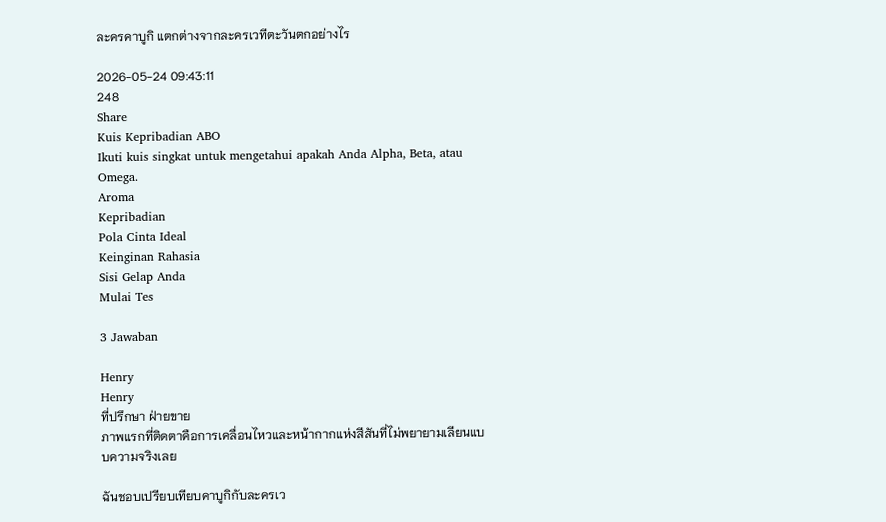ละครคาบูกิ แตกต่างจากละครเวทีตะวันตกอย่างไร

2026-05-24 09:43:11
248
Share
Kuis Kepribadian ABO
Ikuti kuis singkat untuk mengetahui apakah Anda Alpha, Beta, atau Omega.
Aroma
Kepribadian
Pola Cinta Ideal
Keinginan Rahasia
Sisi Gelap Anda
Mulai Tes

3 Jawaban

Henry
Henry
ที่ปรึกษา ฝ่ายขาย
ภาพแรกที่ติดตาคือการเคลื่อนไหวและหน้ากากแห่งสีสันที่ไม่พยายามเลียนแบบความจริงเลย

ฉันชอบเปรียบเทียบคาบูกิกับละครเว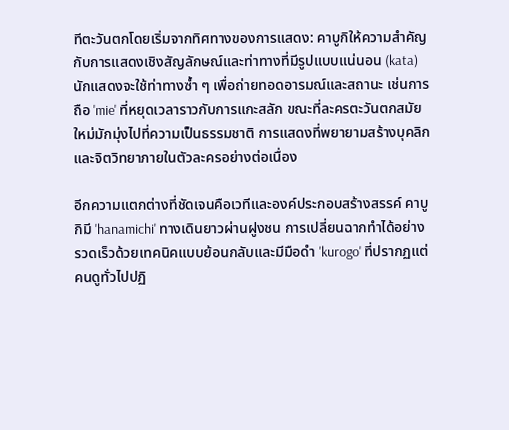ทีตะวันตกโดยเริ่มจากทิศทางของการแสดง: คาบูกิให้ความสำคัญกับการแสดงเชิงสัญลักษณ์และท่าทางที่มีรูปแบบแน่นอน (kata) นักแสดงจะใช้ท่าทางซ้ำ ๆ เพื่อถ่ายทอดอารมณ์และสถานะ เช่นการถือ 'mie' ที่หยุดเวลาราวกับการแกะสลัก ขณะที่ละครตะวันตกสมัยใหม่มักมุ่งไปที่ความเป็นธรรมชาติ การแสดงที่พยายามสร้างบุคลิกและจิตวิทยาภายในตัวละครอย่างต่อเนื่อง

อีกความแตกต่างที่ชัดเจนคือเวทีและองค์ประกอบสร้างสรรค์ คาบูกิมี 'hanamichi' ทางเดินยาวผ่านฝูงชน การเปลี่ยนฉากทำได้อย่างรวดเร็วด้วยเทคนิคแบบย้อนกลับและมีมือดำ 'kurogo' ที่ปรากฏแต่คนดูทั่วไปปฏิ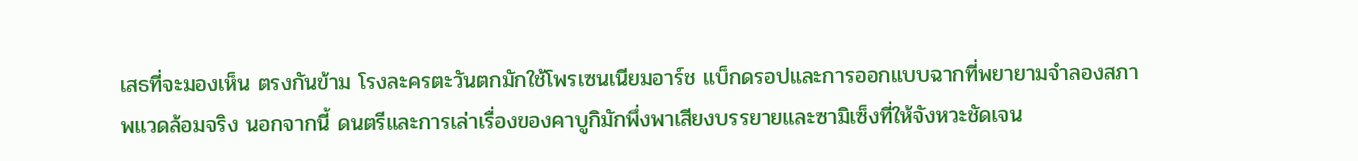เสธที่จะมองเห็น ตรงกันข้าม โรงละครตะวันตกมักใช้โพรเซนเนียมอาร์ช แบ็กดรอปและการออกแบบฉากที่พยายามจำลองสภาพแวดล้อมจริง นอกจากนี้ ดนตรีและการเล่าเรื่องของคาบูกิมักพึ่งพาเสียงบรรยายและซามิเซ็งที่ให้จังหวะชัดเจน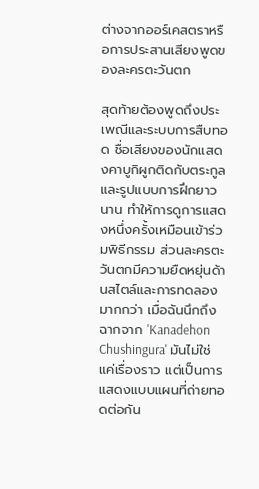ต่างจากออร์เคสตราหรือการประสานเสียงพูดของละครตะวันตก

สุดท้ายต้องพูดถึงประเพณีและระบบการสืบทอด ชื่อเสียงของนักแสดงคาบูกิผูกติดกับตระกูลและรูปแบบการฝึกยาวนาน ทำให้การดูการแสดงหนึ่งครั้งเหมือนเข้าร่วมพิธีกรรม ส่วนละครตะวันตกมีความยืดหยุ่นด้านสไตล์และการทดลองมากกว่า เมื่อฉันนึกถึงฉากจาก 'Kanadehon Chushingura' มันไม่ใช่แค่เรื่องราว แต่เป็นการแสดงแบบแผนที่ถ่ายทอดต่อกัน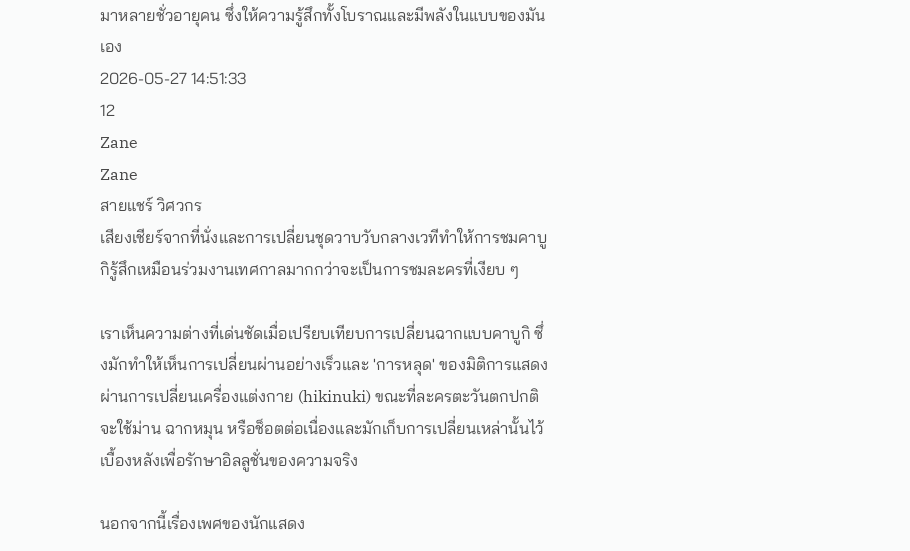มาหลายชั่วอายุคน ซึ่งให้ความรู้สึกทั้งโบราณและมีพลังในแบบของมันเอง
2026-05-27 14:51:33
12
Zane
Zane
สายแชร์ วิศวกร
เสียงเชียร์จากที่นั่งและการเปลี่ยนชุดวาบวับกลางเวทีทำให้การชมคาบูกิรู้สึกเหมือนร่วมงานเทศกาลมากกว่าจะเป็นการชมละครที่เงียบ ๆ

เราเห็นความต่างที่เด่นชัดเมื่อเปรียบเทียบการเปลี่ยนฉากแบบคาบูกิ ซึ่งมักทำให้เห็นการเปลี่ยนผ่านอย่างเร็วและ 'การหลุด' ของมิติการแสดงผ่านการเปลี่ยนเครื่องแต่งกาย (hikinuki) ขณะที่ละครตะวันตกปกติจะใช้ม่าน ฉากหมุน หรือช็อตต่อเนื่องและมักเก็บการเปลี่ยนเหล่านั้นไว้เบื้องหลังเพื่อรักษาอิลลูชั่นของความจริง

นอกจากนี้เรื่องเพศของนักแสดง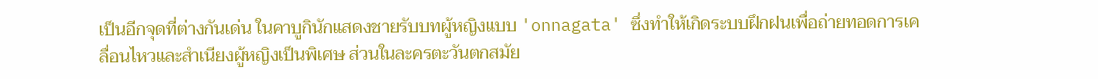เป็นอีกจุดที่ต่างกันเด่น ในคาบูกินักแสดงชายรับบทผู้หญิงแบบ 'onnagata' ซึ่งทำให้เกิดระบบฝึกฝนเพื่อถ่ายทอดการเคลื่อนไหวและสำเนียงผู้หญิงเป็นพิเศษ ส่วนในละครตะวันตกสมัย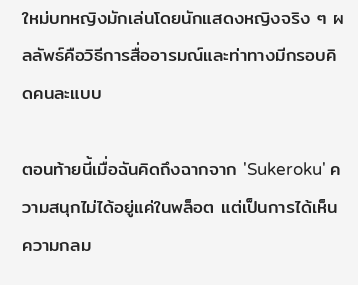ใหม่บทหญิงมักเล่นโดยนักแสดงหญิงจริง ๆ ผลลัพธ์คือวิธีการสื่ออารมณ์และท่าทางมีกรอบคิดคนละแบบ

ตอนท้ายนี้เมื่อฉันคิดถึงฉากจาก 'Sukeroku' ความสนุกไม่ได้อยู่แค่ในพล็อต แต่เป็นการได้เห็นความกลม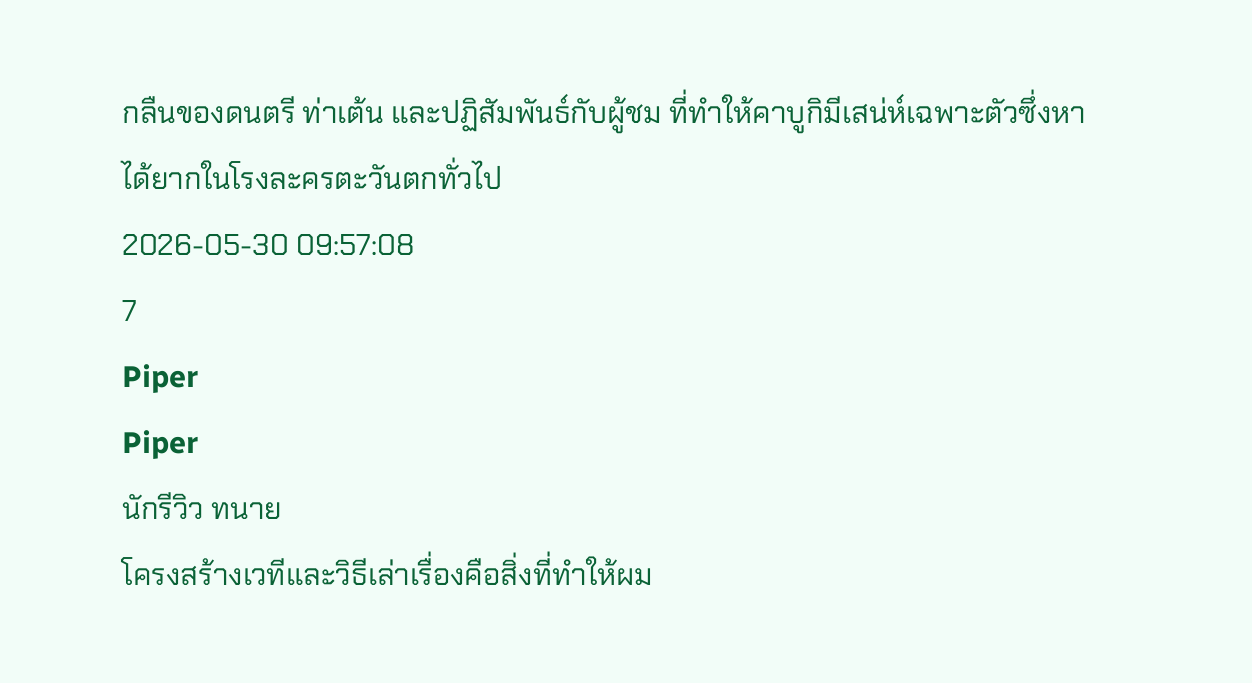กลืนของดนตรี ท่าเต้น และปฏิสัมพันธ์กับผู้ชม ที่ทำให้คาบูกิมีเสน่ห์เฉพาะตัวซึ่งหาได้ยากในโรงละครตะวันตกทั่วไป
2026-05-30 09:57:08
7
Piper
Piper
นักรีวิว ทนาย
โครงสร้างเวทีและวิธีเล่าเรื่องคือสิ่งที่ทำให้ผม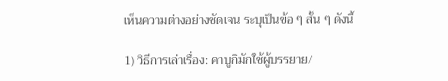เห็นความต่างอย่างชัดเจน ระบุเป็นข้อ ๆ สั้น ๆ ดังนี้

1) วิธีการเล่าเรื่อง: คาบูกิมักใช้ผู้บรรยาย/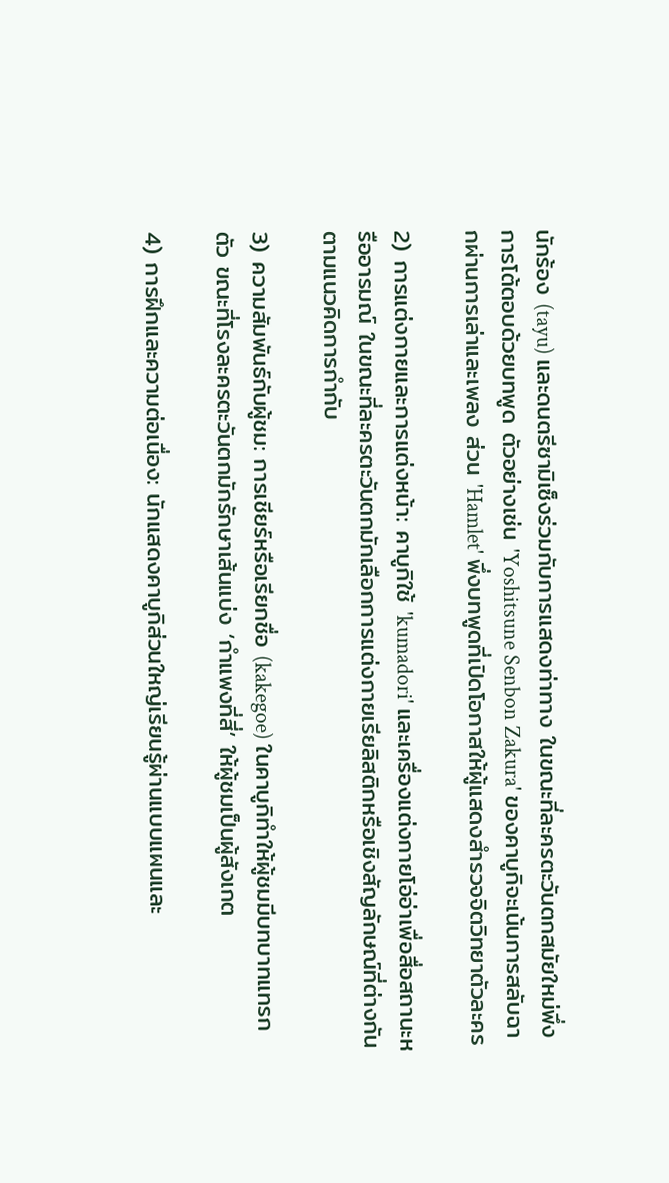นักร้อง (tayu) และดนตรีซามิเซ็งร่วมกับการแสดงท่าทาง ในขณะที่ละครตะวันตกสมัยใหม่พึ่งการโต้ตอบด้วยบทพูด ตัวอย่างเช่น 'Yoshitsune Senbon Zakura' ของคาบูกิจะเน้นการสลับฉากผ่านการเล่าและเพลง ส่วน 'Hamlet' พึ่งบทพูดที่เปิดโอกาสให้ผู้แสดงสำรวจจิตวิทยาตัวละคร

2) การแต่งกายและการแต่งหน้า: คาบูกิใช้ 'kumadori' และเครื่องแต่งกายโอ่อ่าเพื่อสื่อสถานะหรืออารมณ์ ในขณะที่ละครตะวันตกมักเลือกการแต่งกายเรียลิสติกหรือเชิงสัญลักษณ์ที่ต่างกันตามแนวคิดการกำกับ

3) ความสัมพันธ์กับผู้ชม: การเชียร์หรือเรียกชื่อ (kakegoe) ในคาบูกิทำให้ผู้ชมมีบทบาทแทรกตัว ขณะที่โรงละครตะวันตกมักรักษาเส้นแบ่ง ‘กำแพงที่สี่’ ให้ผู้ชมเป็นผู้สังเกต

4) การฝึกและความต่อเนื่อง: นักแสดงคาบูกิส่วนใหญ่เรียนรู้ผ่านแบบแผนและ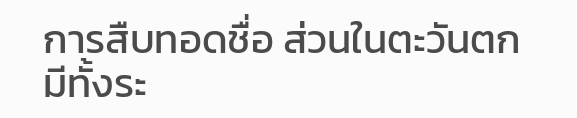การสืบทอดชื่อ ส่วนในตะวันตกมีทั้งระ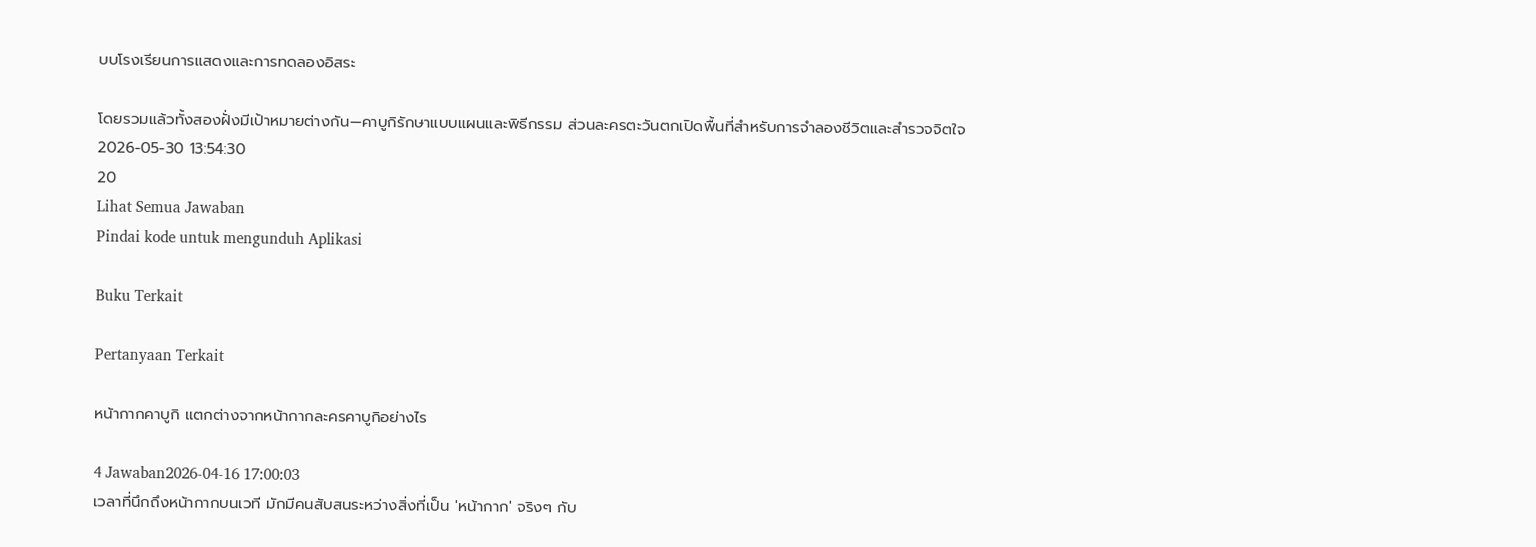บบโรงเรียนการแสดงและการทดลองอิสระ

โดยรวมแล้วทั้งสองฝั่งมีเป้าหมายต่างกัน—คาบูกิรักษาแบบแผนและพิธีกรรม ส่วนละครตะวันตกเปิดพื้นที่สำหรับการจำลองชีวิตและสำรวจจิตใจ
2026-05-30 13:54:30
20
Lihat Semua Jawaban
Pindai kode untuk mengunduh Aplikasi

Buku Terkait

Pertanyaan Terkait

หน้ากากคาบูกิ แตกต่างจากหน้ากากละครคาบูกิอย่างไร

4 Jawaban2026-04-16 17:00:03
เวลาที่นึกถึงหน้ากากบนเวที มักมีคนสับสนระหว่างสิ่งที่เป็น 'หน้ากาก' จริงๆ กับ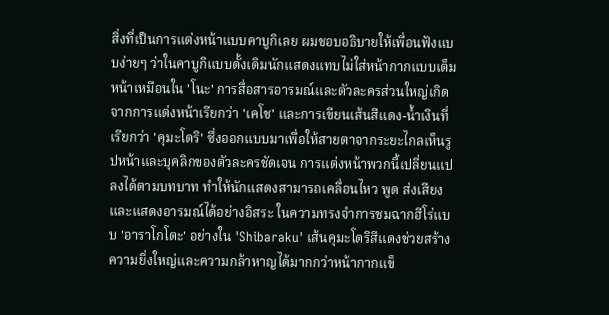สิ่งที่เป็นการแต่งหน้าแบบคาบูกิเลย ผมชอบอธิบายให้เพื่อนฟังแบบง่ายๆ ว่าในคาบูกิแบบดั้งเดิมนักแสดงแทบไม่ใส่หน้ากากแบบเต็มหน้าเหมือนใน 'โนะ' การสื่อสารอารมณ์และตัวละครส่วนใหญ่เกิดจากการแต่งหน้าเรียกว่า 'เคโช' และการเขียนเส้นสีแดง-น้ำเงินที่เรียกว่า 'คุมะโดริ' ซึ่งออกแบบมาเพื่อให้สายตาจากระยะไกลเห็นรูปหน้าและบุคลิกของตัวละครชัดเจน การแต่งหน้าพวกนี้เปลี่ยนแปลงได้ตามบทบาท ทำให้นักแสดงสามารถเคลื่อนไหว พูด ส่งเสียง และแสดงอารมณ์ได้อย่างอิสระ ในความทรงจำการชมฉากฮีโร่แบบ 'อาราโกโตะ' อย่างใน 'Shibaraku' เส้นคุมะโดริสีแดงช่วยสร้างความยิ่งใหญ่และความกล้าหาญได้มากกว่าหน้ากากแข็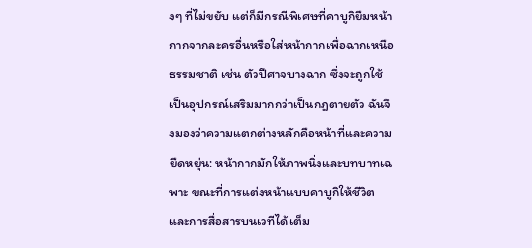งๆ ที่ไม่ขยับ แต่ก็มีกรณีพิเศษที่คาบูกิยืมหน้ากากจากละครอื่นหรือใส่หน้ากากเพื่อฉากเหนือธรรมชาติ เช่น ตัวปีศาจบางฉาก ซึ่งจะถูกใช้เป็นอุปกรณ์เสริมมากกว่าเป็นกฎตายตัว ฉันจึงมองว่าความแตกต่างหลักคือหน้าที่และความยืดหยุ่น: หน้ากากมักให้ภาพนิ่งและบทบาทเฉพาะ ขณะที่การแต่งหน้าแบบคาบูกิให้ชีวิตและการสื่อสารบนเวทีได้เต็ม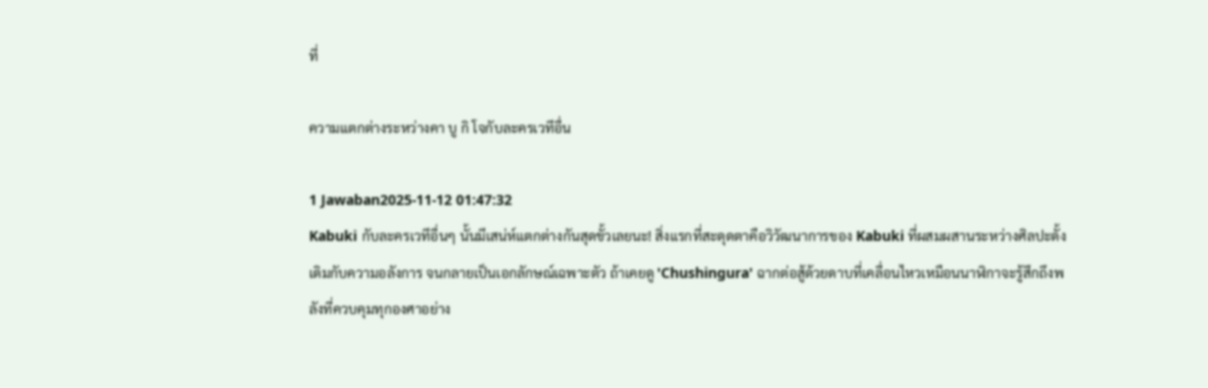ที่

ความแตกต่างระหว่างคา บู กิ โจกับละครเวทีอื่น

1 Jawaban2025-11-12 01:47:32
Kabuki กับละครเวทีอื่นๆ นั้นมีเสน่ห์แตกต่างกันสุดขั้วเลยนะ! สิ่งแรกที่สะดุดตาคือวิวัฒนาการของ Kabuki ที่ผสมผสานระหว่างศิลปะดั้งเดิมกับความอลังการ จนกลายเป็นเอกลักษณ์เฉพาะตัว ถ้าเคยดู 'Chushingura' ฉากต่อสู้ด้วยดาบที่เคลื่อนไหวเหมือนนาฬิกาจะรู้สึกถึงพลังที่ควบคุมทุกองศาอย่าง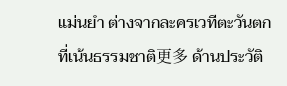แม่นยำ ต่างจากละครเวทีตะวันตกที่เน้นธรรมชาติ更多 ด้านประวัติ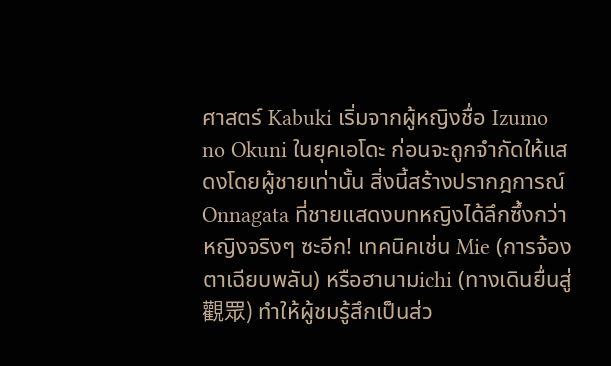ศาสตร์ Kabuki เริ่มจากผู้หญิงชื่อ Izumo no Okuni ในยุคเอโดะ ก่อนจะถูกจำกัดให้แสดงโดยผู้ชายเท่านั้น สิ่งนี้สร้างปรากฎการณ์ Onnagata ที่ชายแสดงบทหญิงได้ลึกซึ้งกว่าหญิงจริงๆ ซะอีก! เทคนิคเช่น Mie (การจ้องตาเฉียบพลัน) หรือฮานามichi (ทางเดินยื่นสู่觀眾) ทำให้ผู้ชมรู้สึกเป็นส่ว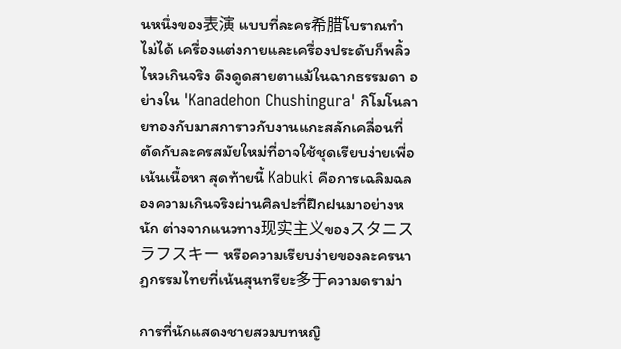นหนึ่งของ表演 แบบที่ละคร希腊โบราณทำไม่ได้ เครื่องแต่งกายและเครื่องประดับก็พลิ้วไหวเกินจริง ดึงดูดสายตาแม้ในฉากธรรมดา อย่างใน 'Kanadehon Chushingura' กิโมโนลายทองกับมาสการาวกับงานแกะสลักเคลื่อนที่ ตัดกับละครสมัยใหม่ที่อาจใช้ชุดเรียบง่ายเพื่อเน้นเนื้อหา สุดท้ายนี้ Kabuki คือการเฉลิมฉลองความเกินจริงผ่านศิลปะที่ฝึกฝนมาอย่างหนัก ต่างจากแนวทาง现实主义ของスタニスラフスキー หรือความเรียบง่ายของละครนาฏกรรมไทยที่เน้นสุนทรียะ多于ความดราม่า

การที่นักแสดงชายสวมบทหญิ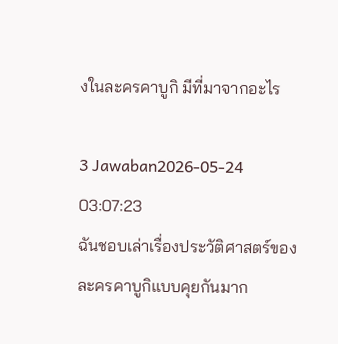งในละครคาบูกิ มีที่มาจากอะไร

3 Jawaban2026-05-24 03:07:23
ฉันชอบเล่าเรื่องประวัติศาสตร์ของละครคาบูกิแบบคุยกันมาก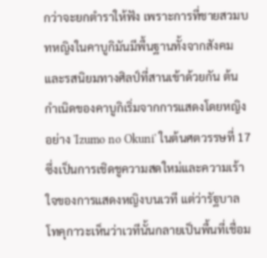กว่าจะยกตำราให้ฟัง เพราะการที่ชายสวมบทหญิงในคาบูกิมันมีพื้นฐานทั้งจากสังคมและรสนิยมทางศิลป์ที่สานเข้าด้วยกัน ต้นกำเนิดของคาบูกิเริ่มจากการแสดงโดยหญิงอย่าง 'Izumo no Okuni' ในต้นศตวรรษที่ 17 ซึ่งเป็นการเชิดชูความสดใหม่และความเร้าใจของการแสดงหญิงบนเวที แต่ว่ารัฐบาลโทคุกาวะเห็นว่าเวทีนั้นกลายเป็นพื้นที่เชื่อม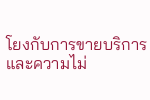โยงกับการขายบริการและความไม่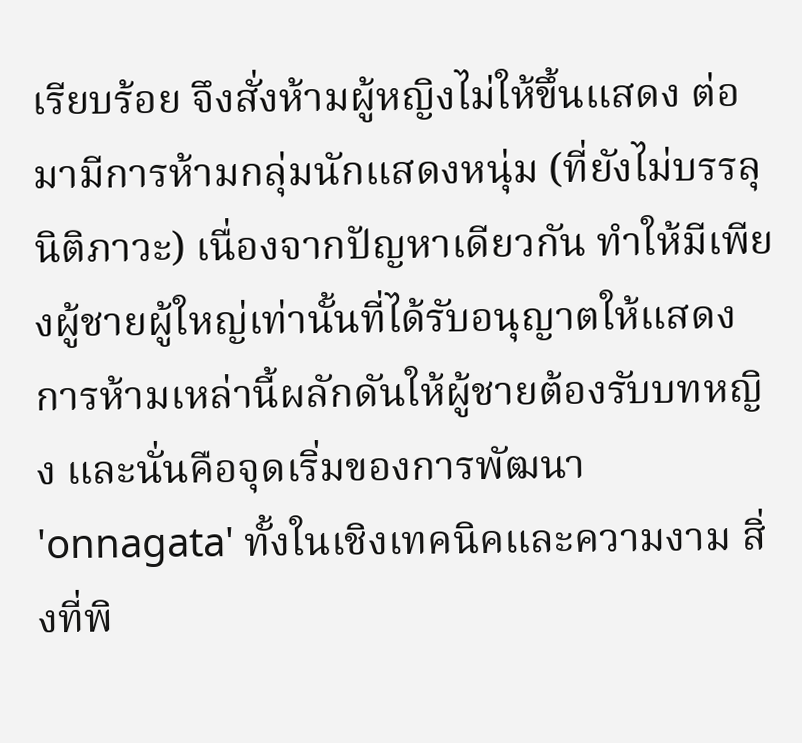เรียบร้อย จึงสั่งห้ามผู้หญิงไม่ให้ขึ้นแสดง ต่อมามีการห้ามกลุ่มนักแสดงหนุ่ม (ที่ยังไม่บรรลุนิติภาวะ) เนื่องจากปัญหาเดียวกัน ทำให้มีเพียงผู้ชายผู้ใหญ่เท่านั้นที่ได้รับอนุญาตให้แสดง การห้ามเหล่านี้ผลักดันให้ผู้ชายต้องรับบทหญิง และนั่นคือจุดเริ่มของการพัฒนา 'onnagata' ทั้งในเชิงเทคนิคและความงาม สิ่งที่พิ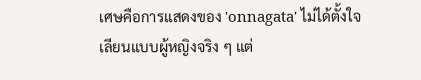เศษคือการแสดงของ 'onnagata' ไม่ได้ตั้งใจเลียนแบบผู้หญิงจริง ๆ แต่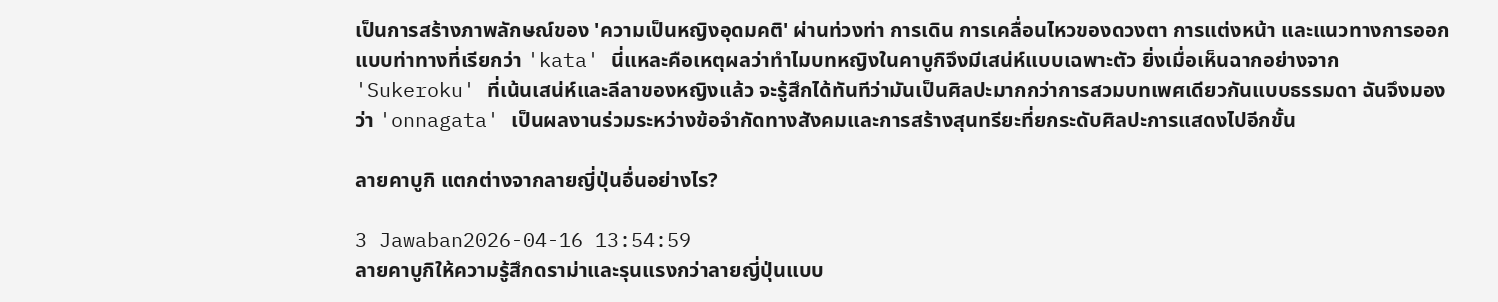เป็นการสร้างภาพลักษณ์ของ 'ความเป็นหญิงอุดมคติ' ผ่านท่วงท่า การเดิน การเคลื่อนไหวของดวงตา การแต่งหน้า และแนวทางการออกแบบท่าทางที่เรียกว่า 'kata' นี่แหละคือเหตุผลว่าทำไมบทหญิงในคาบูกิจึงมีเสน่ห์แบบเฉพาะตัว ยิ่งเมื่อเห็นฉากอย่างจาก 'Sukeroku' ที่เน้นเสน่ห์และลีลาของหญิงแล้ว จะรู้สึกได้ทันทีว่ามันเป็นศิลปะมากกว่าการสวมบทเพศเดียวกันแบบธรรมดา ฉันจึงมองว่า 'onnagata' เป็นผลงานร่วมระหว่างข้อจำกัดทางสังคมและการสร้างสุนทรียะที่ยกระดับศิลปะการแสดงไปอีกขั้น

ลายคาบูกิ แตกต่างจากลายญี่ปุ่นอื่นอย่างไร?

3 Jawaban2026-04-16 13:54:59
ลายคาบูกิให้ความรู้สึกดราม่าและรุนแรงกว่าลายญี่ปุ่นแบบ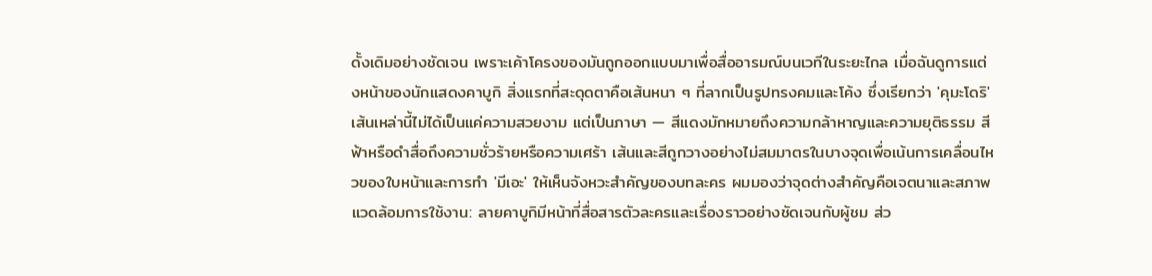ดั้งเดิมอย่างชัดเจน เพราะเค้าโครงของมันถูกออกแบบมาเพื่อสื่ออารมณ์บนเวทีในระยะไกล เมื่อฉันดูการแต่งหน้าของนักแสดงคาบูกิ สิ่งแรกที่สะดุดตาคือเส้นหนา ๆ ที่ลากเป็นรูปทรงคมและโค้ง ซึ่งเรียกว่า 'คุมะโดริ' เส้นเหล่านี้ไม่ได้เป็นแค่ความสวยงาม แต่เป็นภาษา — สีแดงมักหมายถึงความกล้าหาญและความยุติธรรม สีฟ้าหรือดำสื่อถึงความชั่วร้ายหรือความเศร้า เส้นและสีถูกวางอย่างไม่สมมาตรในบางจุดเพื่อเน้นการเคลื่อนไหวของใบหน้าและการทำ 'มีเอะ' ให้เห็นจังหวะสำคัญของบทละคร ผมมองว่าจุดต่างสำคัญคือเจตนาและสภาพแวดล้อมการใช้งาน: ลายคาบูกิมีหน้าที่สื่อสารตัวละครและเรื่องราวอย่างชัดเจนกับผู้ชม ส่ว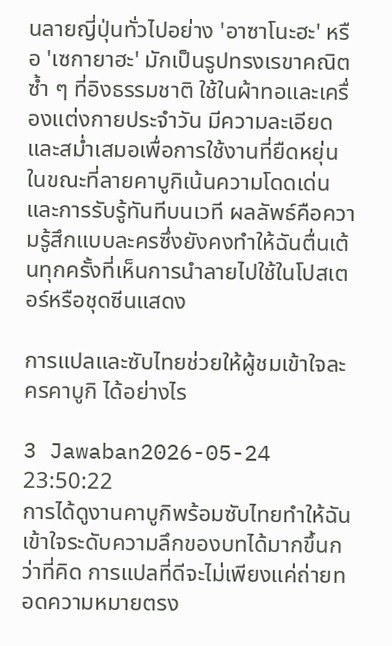นลายญี่ปุ่นทั่วไปอย่าง 'อาซาโนะฮะ' หรือ 'เซกายาฮะ' มักเป็นรูปทรงเรขาคณิตซ้ำ ๆ ที่อิงธรรมชาติ ใช้ในผ้าทอและเครื่องแต่งกายประจำวัน มีความละเอียดและสม่ำเสมอเพื่อการใช้งานที่ยืดหยุ่น ในขณะที่ลายคาบูกิเน้นความโดดเด่นและการรับรู้ทันทีบนเวที ผลลัพธ์คือความรู้สึกแบบละครซึ่งยังคงทำให้ฉันตื่นเต้นทุกครั้งที่เห็นการนำลายไปใช้ในโปสเตอร์หรือชุดซีนแสดง

การแปลและซับไทยช่วยให้ผู้ชมเข้าใจละครคาบูกิ ได้อย่างไร

3 Jawaban2026-05-24 23:50:22
การได้ดูงานคาบูกิพร้อมซับไทยทำให้ฉันเข้าใจระดับความลึกของบทได้มากขึ้นกว่าที่คิด การแปลที่ดีจะไม่เพียงแค่ถ่ายทอดความหมายตรง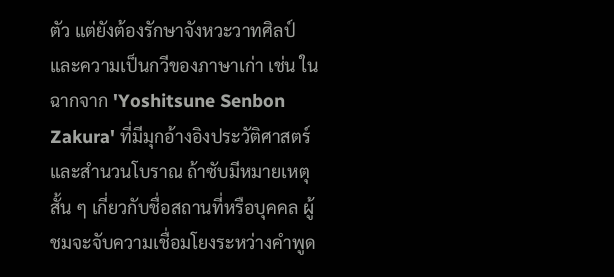ตัว แต่ยังต้องรักษาจังหวะวาทศิลป์และความเป็นกวีของภาษาเก่า เช่น ในฉากจาก 'Yoshitsune Senbon Zakura' ที่มีมุกอ้างอิงประวัติศาสตร์และสำนวนโบราณ ถ้าซับมีหมายเหตุสั้น ๆ เกี่ยวกับชื่อสถานที่หรือบุคคล ผู้ชมจะจับความเชื่อมโยงระหว่างคำพูด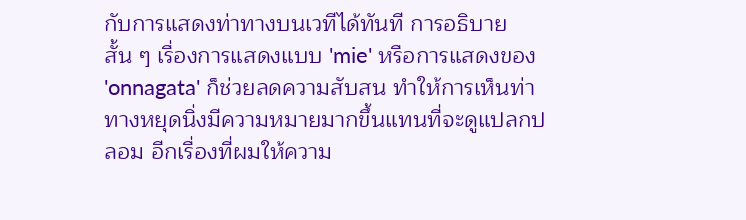กับการแสดงท่าทางบนเวทีได้ทันที การอธิบายสั้น ๆ เรื่องการแสดงแบบ 'mie' หรือการแสดงของ 'onnagata' ก็ช่วยลดความสับสน ทำให้การเห็นท่าทางหยุดนิ่งมีความหมายมากขึ้นแทนที่จะดูแปลกปลอม อีกเรื่องที่ผมให้ความ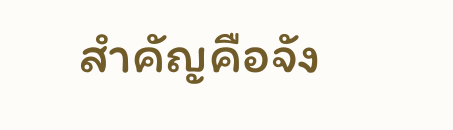สำคัญคือจัง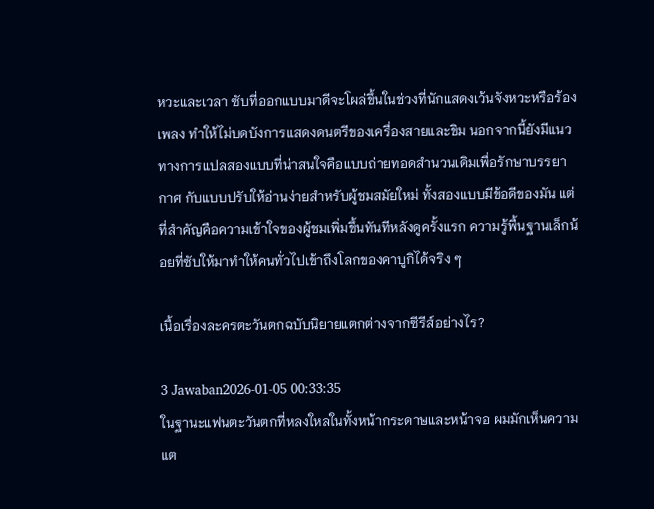หวะและเวลา ซับที่ออกแบบมาดีจะโผล่ขึ้นในช่วงที่นักแสดงเว้นจังหวะหรือร้องเพลง ทำให้ไม่บดบังการแสดงดนตรีของเครื่องสายและขิม นอกจากนี้ยังมีแนวทางการแปลสองแบบที่น่าสนใจคือแบบถ่ายทอดสำนวนเดิมเพื่อรักษาบรรยากาศ กับแบบปรับให้อ่านง่ายสำหรับผู้ชมสมัยใหม่ ทั้งสองแบบมีข้อดีของมัน แต่ที่สำคัญคือความเข้าใจของผู้ชมเพิ่มขึ้นทันทีหลังดูครั้งแรก ความรู้พื้นฐานเล็กน้อยที่ซับให้มาทำให้คนทั่วไปเข้าถึงโลกของคาบูกิได้จริง ๆ

เนื้อเรื่องละครตะวันตกฉบับนิยายแตกต่างจากซีรีส์อย่างไร?

3 Jawaban2026-01-05 00:33:35
ในฐานะแฟนตะวันตกที่หลงใหลในทั้งหน้ากระดาษและหน้าจอ ผมมักเห็นความแต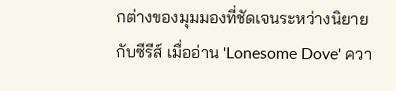กต่างของมุมมองที่ชัดเจนระหว่างนิยายกับซีรีส์ เมื่ออ่าน 'Lonesome Dove' ควา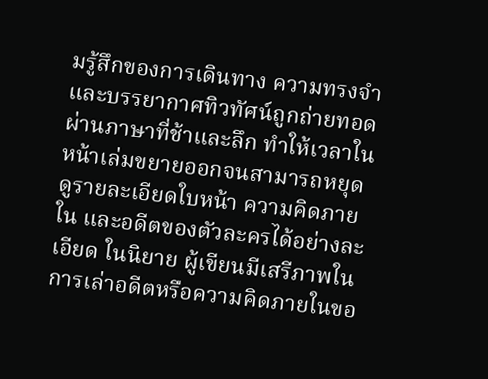มรู้สึกของการเดินทาง ความทรงจำ และบรรยากาศทิวทัศน์ถูกถ่ายทอดผ่านภาษาที่ช้าและลึก ทำให้เวลาในหน้าเล่มขยายออกจนสามารถหยุดดูรายละเอียดใบหน้า ความคิดภายใน และอดีตของตัวละครได้อย่างละเอียด ในนิยาย ผู้เขียนมีเสรีภาพในการเล่าอดีตหรือความคิดภายในขอ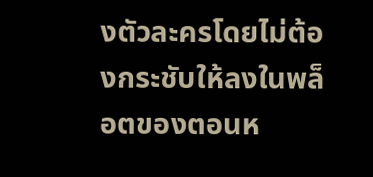งตัวละครโดยไม่ต้องกระชับให้ลงในพล็อตของตอนห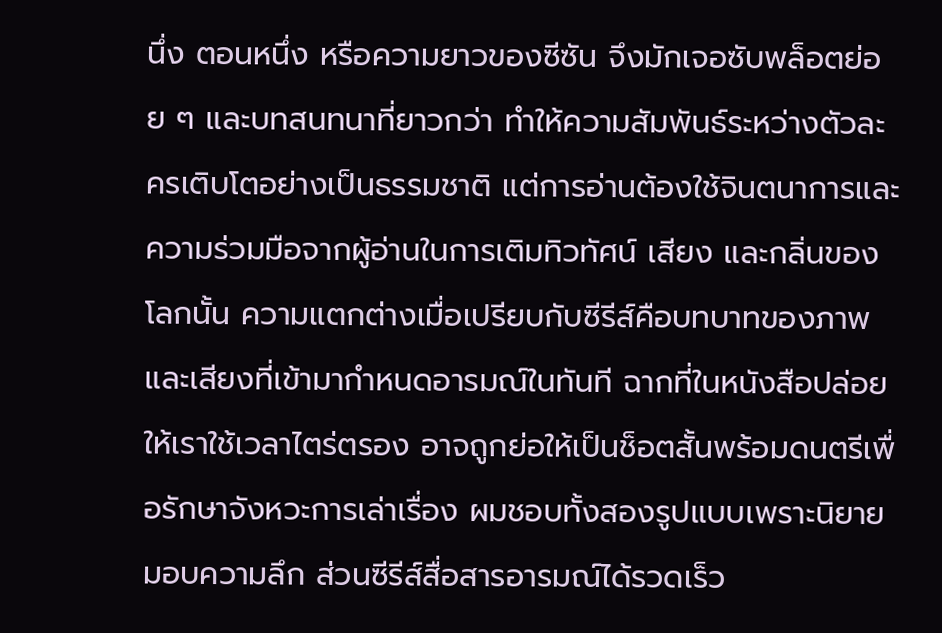นึ่ง ตอนหนึ่ง หรือความยาวของซีซัน จึงมักเจอซับพล็อตย่อย ๆ และบทสนทนาที่ยาวกว่า ทำให้ความสัมพันธ์ระหว่างตัวละครเติบโตอย่างเป็นธรรมชาติ แต่การอ่านต้องใช้จินตนาการและความร่วมมือจากผู้อ่านในการเติมทิวทัศน์ เสียง และกลิ่นของโลกนั้น ความแตกต่างเมื่อเปรียบกับซีรีส์คือบทบาทของภาพและเสียงที่เข้ามากำหนดอารมณ์ในทันที ฉากที่ในหนังสือปล่อยให้เราใช้เวลาไตร่ตรอง อาจถูกย่อให้เป็นช็อตสั้นพร้อมดนตรีเพื่อรักษาจังหวะการเล่าเรื่อง ผมชอบทั้งสองรูปแบบเพราะนิยายมอบความลึก ส่วนซีรีส์สื่อสารอารมณ์ได้รวดเร็ว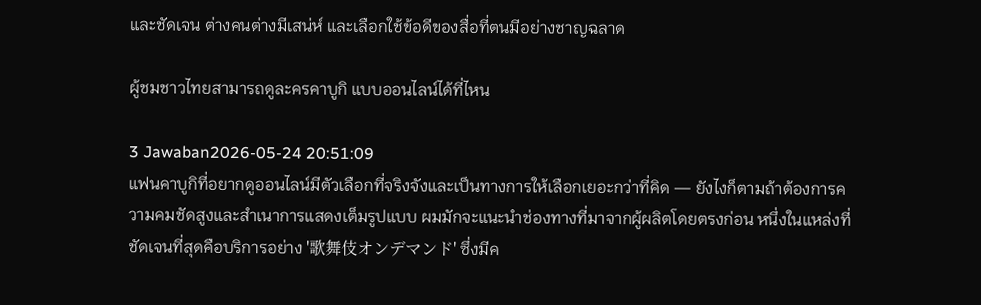และชัดเจน ต่างคนต่างมีเสน่ห์ และเลือกใช้ข้อดีของสื่อที่ตนมีอย่างชาญฉลาด

ผู้ชมชาวไทยสามารถดูละครคาบูกิ แบบออนไลน์ได้ที่ไหน

3 Jawaban2026-05-24 20:51:09
แฟนคาบูกิที่อยากดูออนไลน์มีตัวเลือกที่จริงจังและเป็นทางการให้เลือกเยอะกว่าที่คิด — ยังไงก็ตามถ้าต้องการความคมชัดสูงและสำเนาการแสดงเต็มรูปแบบ ผมมักจะแนะนำช่องทางที่มาจากผู้ผลิตโดยตรงก่อน หนึ่งในแหล่งที่ชัดเจนที่สุดคือบริการอย่าง '歌舞伎オンデマンド' ซึ่งมีค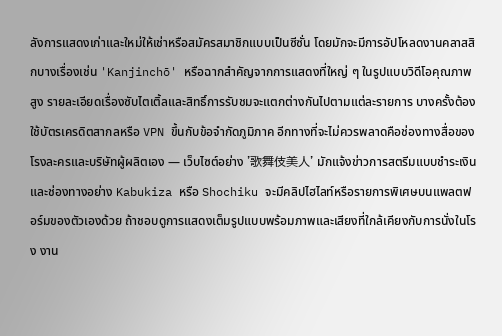ลังการแสดงเก่าและใหม่ให้เช่าหรือสมัครสมาชิกแบบเป็นซีซั่น โดยมักจะมีการอัปโหลดงานคลาสสิกบางเรื่องเช่น 'Kanjinchō' หรือฉากสำคัญจากการแสดงที่ใหญ่ ๆ ในรูปแบบวิดีโอคุณภาพสูง รายละเอียดเรื่องซับไตเติ้ลและสิทธิ์การรับชมจะแตกต่างกันไปตามแต่ละรายการ บางครั้งต้องใช้บัตรเครดิตสากลหรือ VPN ขึ้นกับข้อจำกัดภูมิภาค อีกทางที่จะไม่ควรพลาดคือช่องทางสื่อของโรงละครและบริษัทผู้ผลิตเอง — เว็บไซต์อย่าง '歌舞伎美人' มักแจ้งข่าวการสตรีมแบบชำระเงิน และช่องทางอย่าง Kabukiza หรือ Shochiku จะมีคลิปไฮไลท์หรือรายการพิเศษบนแพลตฟอร์มของตัวเองด้วย ถ้าชอบดูการแสดงเต็มรูปแบบพร้อมภาพและเสียงที่ใกล้เคียงกับการนั่งในโรง งาน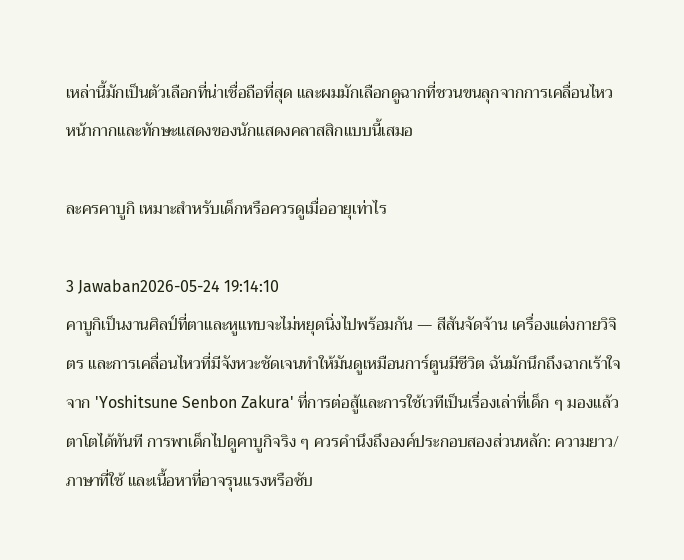เหล่านี้มักเป็นตัวเลือกที่น่าเชื่อถือที่สุด และผมมักเลือกดูฉากที่ชวนขนลุกจากการเคลื่อนไหวหน้ากากและทักษะแสดงของนักแสดงคลาสสิกแบบนี้เสมอ

ละครคาบูกิ เหมาะสำหรับเด็กหรือควรดูเมื่ออายุเท่าไร

3 Jawaban2026-05-24 19:14:10
คาบูกิเป็นงานศิลป์ที่ตาและหูแทบจะไม่หยุดนิ่งไปพร้อมกัน — สีสันจัดจ้าน เครื่องแต่งกายวิจิตร และการเคลื่อนไหวที่มีจังหวะชัดเจนทำให้มันดูเหมือนการ์ตูนมีชีวิต ฉันมักนึกถึงฉากเร้าใจจาก 'Yoshitsune Senbon Zakura' ที่การต่อสู้และการใช้เวทีเป็นเรื่องเล่าที่เด็ก ๆ มองแล้วตาโตได้ทันที การพาเด็กไปดูคาบูกิจริง ๆ ควรคำนึงถึงองค์ประกอบสองส่วนหลัก: ความยาว/ภาษาที่ใช้ และเนื้อหาที่อาจรุนแรงหรือซับ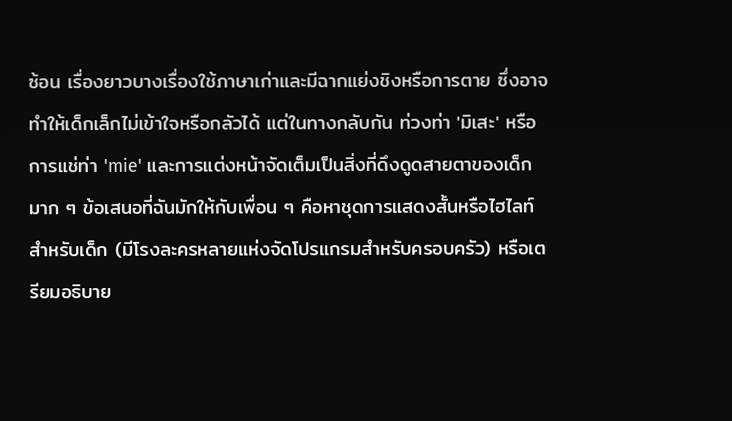ซ้อน เรื่องยาวบางเรื่องใช้ภาษาเก่าและมีฉากแย่งชิงหรือการตาย ซึ่งอาจทำให้เด็กเล็กไม่เข้าใจหรือกลัวได้ แต่ในทางกลับกัน ท่วงท่า 'มิเสะ' หรือการแช่ท่า 'mie' และการแต่งหน้าจัดเต็มเป็นสิ่งที่ดึงดูดสายตาของเด็กมาก ๆ ข้อเสนอที่ฉันมักให้กับเพื่อน ๆ คือหาชุดการแสดงสั้นหรือไฮไลท์สำหรับเด็ก (มีโรงละครหลายแห่งจัดโปรแกรมสำหรับครอบครัว) หรือเตรียมอธิบาย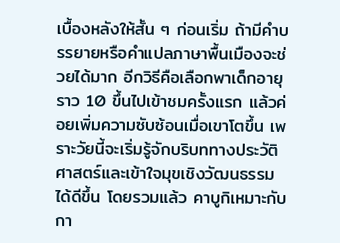เบื้องหลังให้สั้น ๆ ก่อนเริ่ม ถ้ามีคำบรรยายหรือคำแปลภาษาพื้นเมืองจะช่วยได้มาก อีกวิธีคือเลือกพาเด็กอายุราว 10 ขึ้นไปเข้าชมครั้งแรก แล้วค่อยเพิ่มความซับซ้อนเมื่อเขาโตขึ้น เพราะวัยนี้จะเริ่มรู้จักบริบททางประวัติศาสตร์และเข้าใจมุขเชิงวัฒนธรรมได้ดีขึ้น โดยรวมแล้ว คาบูกิเหมาะกับกา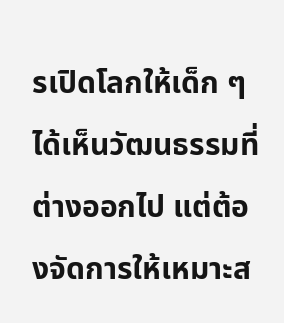รเปิดโลกให้เด็ก ๆ ได้เห็นวัฒนธรรมที่ต่างออกไป แต่ต้องจัดการให้เหมาะส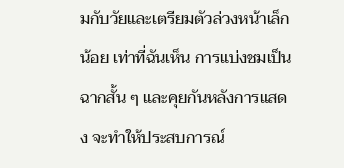มกับวัยและเตรียมตัวล่วงหน้าเล็กน้อย เท่าที่ฉันเห็น การแบ่งชมเป็นฉากสั้น ๆ และคุยกันหลังการแสดง จะทำให้ประสบการณ์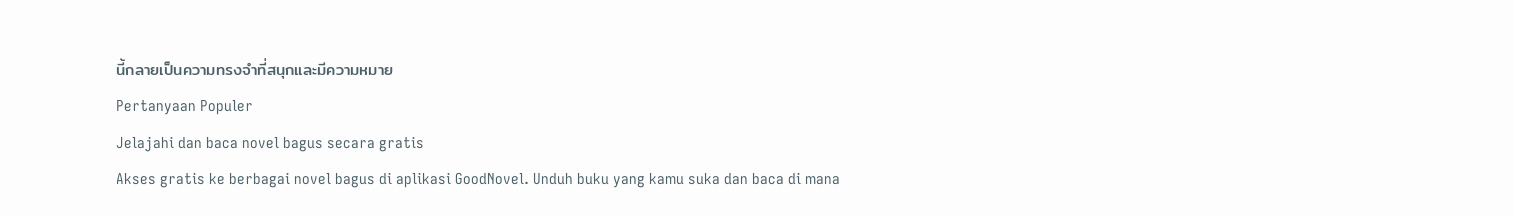นี้กลายเป็นความทรงจำที่สนุกและมีความหมาย
Pertanyaan Populer
Jelajahi dan baca novel bagus secara gratis
Akses gratis ke berbagai novel bagus di aplikasi GoodNovel. Unduh buku yang kamu suka dan baca di mana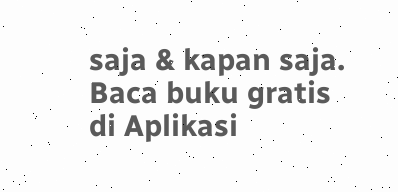saja & kapan saja.
Baca buku gratis di Aplikasi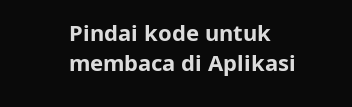Pindai kode untuk membaca di Aplikasi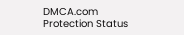DMCA.com Protection Status